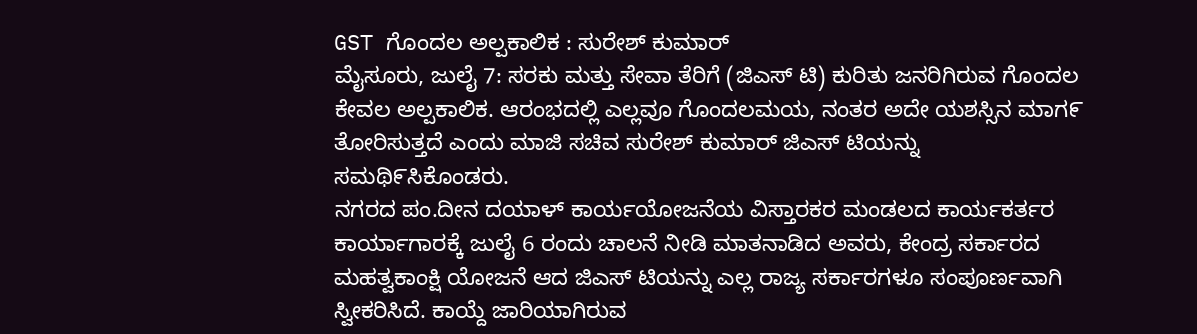GST ಗೊಂದಲ ಅಲ್ಪಕಾಲಿಕ : ಸುರೇಶ್ ಕುಮಾರ್
ಮೈಸೂರು, ಜುಲೈ 7: ಸರಕು ಮತ್ತು ಸೇವಾ ತೆರಿಗೆ (ಜಿಎಸ್ ಟಿ) ಕುರಿತು ಜನರಿಗಿರುವ ಗೊಂದಲ ಕೇವಲ ಅಲ್ಪಕಾಲಿಕ. ಆರಂಭದಲ್ಲಿ ಎಲ್ಲವೂ ಗೊಂದಲಮಯ, ನಂತರ ಅದೇ ಯಶಸ್ಸಿನ ಮಾಗ೯ ತೋರಿಸುತ್ತದೆ ಎಂದು ಮಾಜಿ ಸಚಿವ ಸುರೇಶ್ ಕುಮಾರ್ ಜಿಎಸ್ ಟಿಯನ್ನು ಸಮಥಿ೯ಸಿಕೊಂಡರು.
ನಗರದ ಪಂ.ದೀನ ದಯಾಳ್ ಕಾರ್ಯಯೋಜನೆಯ ವಿಸ್ತಾರಕರ ಮಂಡಲದ ಕಾರ್ಯಕರ್ತರ ಕಾರ್ಯಾಗಾರಕ್ಕೆ ಜುಲೈ 6 ರಂದು ಚಾಲನೆ ನೀಡಿ ಮಾತನಾಡಿದ ಅವರು, ಕೇಂದ್ರ ಸರ್ಕಾರದ ಮಹತ್ವಕಾಂಕ್ಷಿ ಯೋಜನೆ ಆದ ಜಿಎಸ್ ಟಿಯನ್ನು ಎಲ್ಲ ರಾಜ್ಯ ಸರ್ಕಾರಗಳೂ ಸಂಪೂರ್ಣವಾಗಿ ಸ್ವೀಕರಿಸಿದೆ. ಕಾಯ್ದೆ ಜಾರಿಯಾಗಿರುವ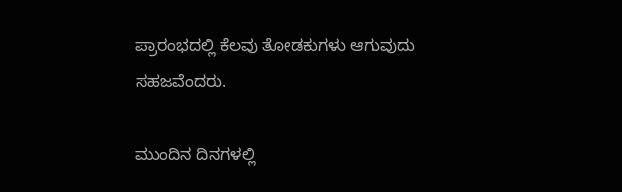ಪ್ರಾರಂಭದಲ್ಲಿ ಕೆಲವು ತೋಡಕುಗಳು ಆಗುವುದು ಸಹಜವೆಂದರು.

ಮುಂದಿನ ದಿನಗಳಲ್ಲಿ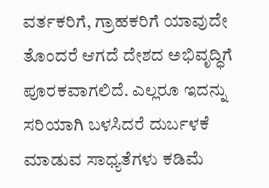ವರ್ತಕರಿಗೆ, ಗ್ರಾಹಕರಿಗೆ ಯಾವುದೇ ತೊಂದರೆ ಆಗದೆ ದೇಶದ ಅಭಿವೃದ್ಧಿಗೆ ಪೂರಕವಾಗಲಿದೆ. ಎಲ್ಲರೂ ಇದನ್ನು ಸರಿಯಾಗಿ ಬಳಸಿದರೆ ದುರ್ಬಳಕೆ ಮಾಡುವ ಸಾಧ್ಯತೆಗಳು ಕಡಿಮೆ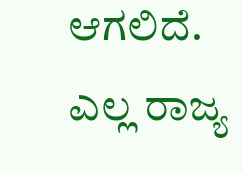ಆಗಲಿದೆ. ಎಲ್ಲ ರಾಜ್ಯ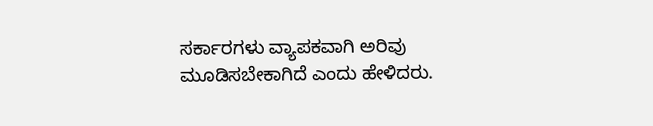ಸರ್ಕಾರಗಳು ವ್ಯಾಪಕವಾಗಿ ಅರಿವು ಮೂಡಿಸಬೇಕಾಗಿದೆ ಎಂದು ಹೇಳಿದರು.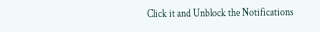Click it and Unblock the Notifications